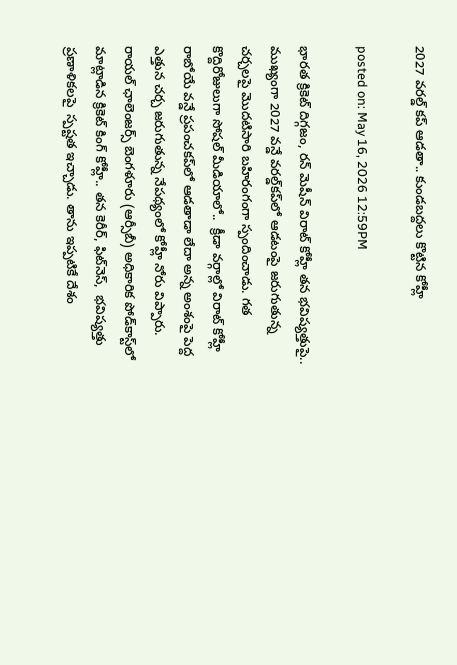2027 వరల్డ్ కప్ ఆడతా.. కుండబద్దలు కొట్టిన కోహ్లీ

posted on: May 16, 2026 12:59PM

భారత క్రికెట్ దిగ్గజం, రన్ మెషీన్ విరాట్ కోహ్లీ తన భవిష్యత్తుపై..  ముఖ్యంగా 2027 వన్డే వరల్డ్‌కప్‌లో ఆడటంపై జరుగుతున్న చర్చలపై మొదటిసారి బహిరంగంగా స్పందించాడు. గత కొద్దిరోజులుగా సోషల్ మీడియాలో..  క్రీడా వర్గాల్లో విరాట్ కోహ్లీ రాబోయే వన్డే ప్రపంచకప్‌లో ఆడతాడా లేదా అన్న అంశంపై పెద్ద ఎత్తున చర్చ జరుగుతున్న నేపథ్యంలో కోహ్లీ నోరు విప్పారు.  రాయల్ ఛాలెంజర్స్ బెంగళూరు (ఆర్సీబీ) అధికారిక పోడ్‌కాస్ట్‌లో మాట్లాడిన క్రికెట్ కింగ్ కోహ్లీ.. తన కెరీర్, ఫిట్‌నెస్,  భవిష్యత్తు ప్రణాళికలపై  స్పష్టత ఇచ్చాడు. తాను ఇప్పటికే దేశం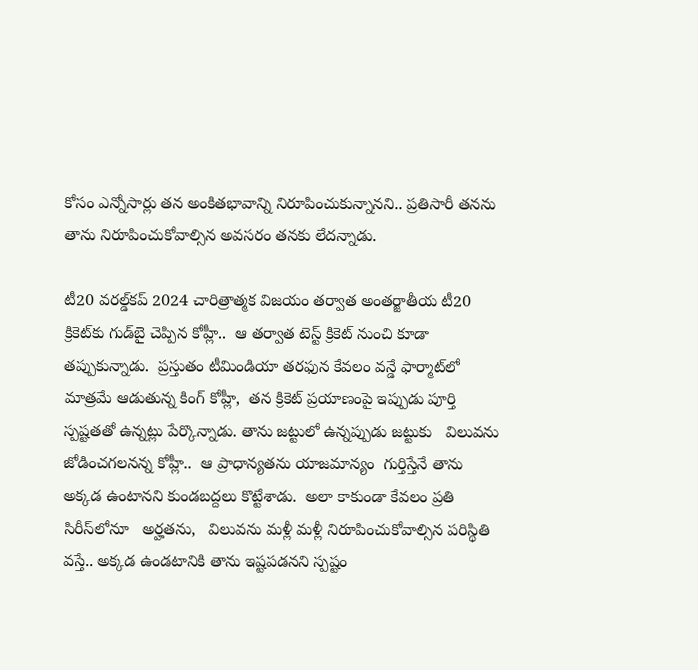కోసం ఎన్నోసార్లు తన అంకితభావాన్ని నిరూపించుకున్నానని.. ప్రతిసారీ తనను తాను నిరూపించుకోవాల్సిన అవసరం తనకు లేదన్నాడు.

టీ20 వరల్డ్‌కప్ 2024 చారిత్రాత్మక విజయం తర్వాత అంతర్జాతీయ టీ20 క్రికెట్‌కు గుడ్‌బై చెప్పిన కోహ్లీ..  ఆ తర్వాత టెస్ట్ క్రికెట్ నుంచి కూడా తప్పుకున్నాడు.  ప్రస్తుతం టీమిండియా తరఫున కేవలం వన్డే ఫార్మాట్‌లో మాత్రమే ఆడుతున్న కింగ్ కోహ్లీ,  తన క్రికెట్ ప్రయాణంపై ఇప్పుడు పూర్తి స్పష్టతతో ఉన్నట్లు పేర్కొన్నాడు. తాను జట్టులో ఉన్నప్పుడు జట్టుకు   విలువను జోడించగలనన్న కోహ్లీ..  ఆ ప్రాధాన్యతను యాజమాన్యం  గుర్తిస్తేనే తాను అక్కడ ఉంటానని కుండబద్దలు కొట్టేశాడు.  అలా కాకుండా కేవలం ప్రతి సిరీస్‌లోనూ   అర్హతను,   విలువను మళ్లీ మళ్లీ నిరూపించుకోవాల్సిన పరిస్థితి వస్తే.. అక్కడ ఉండటానికి తాను ఇష్టపడనని స్పష్టం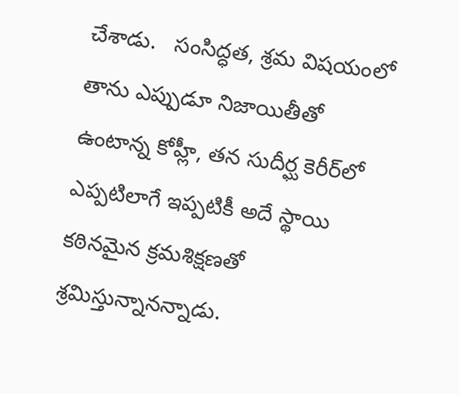చేశాడు.   సంసిద్ధత, శ్రమ విషయంలో తాను ఎప్పుడూ నిజాయితీతో ఉంటాన్న కోహ్లీ, తన సుదీర్ఘ కెరీర్‌లో ఎప్పటిలాగే ఇప్పటికీ అదే స్థాయి కఠినమైన క్రమశిక్షణతో శ్రమిస్తున్నానన్నాడు.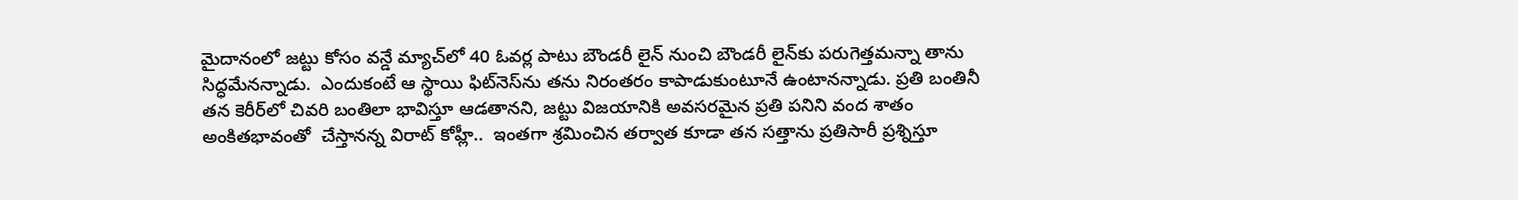మైదానంలో జట్టు కోసం వన్డే మ్యాచ్‌లో 40 ఓవర్ల పాటు బౌండరీ లైన్ నుంచి బౌండరీ లైన్‌కు పరుగెత్తమన్నా తాను సిద్ధమేనన్నాడు.  ఎందుకంటే ఆ స్థాయి ఫిట్‌నెస్‌ను తను నిరంతరం కాపాడుకుంటూనే ఉంటానన్నాడు. ప్రతి బంతినీ తన కెరీర్‌లో చివరి బంతిలా భావిస్తూ ఆడతానని, జట్టు విజయానికి అవసరమైన ప్రతి పనిని వంద శాతం అంకితభావంతో  చేస్తానన్న విరాట్ కోహ్లీ..  ఇంతగా శ్రమించిన తర్వాత కూడా తన సత్తాను ప్రతిసారీ ప్రశ్నిస్తూ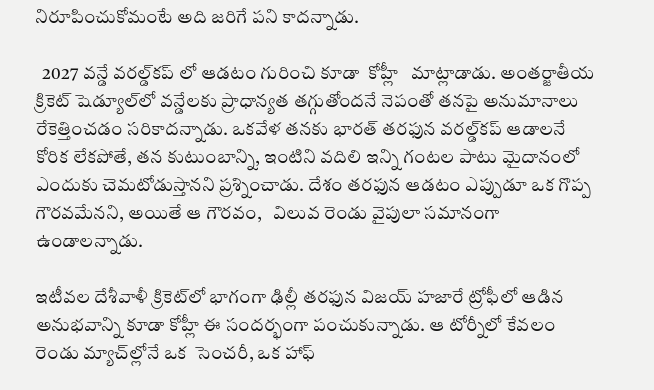నిరూపించుకోమంటే అది జరిగే పని కాదన్నాడు.

  2027 వన్డే వరల్డ్‌కప్ లో ఆడటం గురించి కూడా  కోహ్లీ   మాట్లాడాడు. అంతర్జాతీయ క్రికెట్ షెడ్యూల్‌లో వన్డేలకు ప్రాధాన్యత తగ్గుతోందనే నెపంతో తనపై అనుమానాలు రేకెత్తించడం సరికాదన్నాడు. ఒకవేళ తనకు భారత్ తరఫున వరల్డ్‌కప్ ఆడాలనే కోరిక లేకపోతే, తన కుటుంబాన్ని, ఇంటిని వదిలి ఇన్ని గంటల పాటు మైదానంలో ఎందుకు చెమటోడుస్తానని ప్రశ్నించాడు. దేశం తరఫున ఆడటం ఎప్పుడూ ఒక గొప్ప గౌరవమేనని, అయితే ఆ గౌరవం,   విలువ రెండు వైపులా సమానంగా ఉండాలన్నాడు.

ఇటీవల దేశీవాళీ క్రికెట్‌లో భాగంగా ఢిల్లీ తరఫున విజయ్ హజారే ట్రోఫీలో ఆడిన అనుభవాన్ని కూడా కోహ్లీ ఈ సందర్భంగా పంచుకున్నాడు. ఆ టోర్నీలో కేవలం రెండు మ్యాచ్‌ల్లోనే ఒక  సెంచరీ, ఒక హాఫ్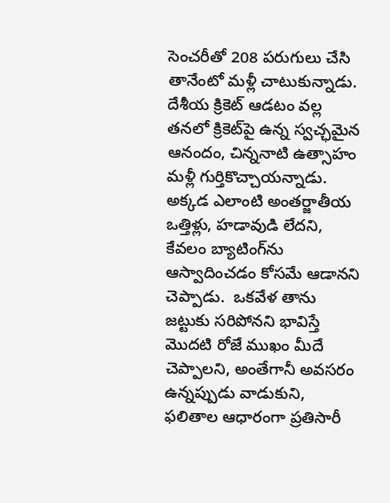సెంచరీతో 208 పరుగులు చేసి తానేంటో మళ్లీ చాటుకున్నాడు. దేశీయ క్రికెట్ ఆడటం వల్ల తనలో క్రికెట్‌పై ఉన్న స్వచ్ఛమైన ఆనందం, చిన్ననాటి ఉత్సాహం మళ్లీ గుర్తికొచ్చాయన్నాడు. అక్కడ ఎలాంటి అంతర్జాతీయ ఒత్తిళ్లు, హడావుడి లేదని, కేవలం బ్యాటింగ్‌ను ఆస్వాదించడం కోసమే ఆడానని చెప్పాడు.  ఒకవేళ తాను జట్టుకు సరిపోనని భావిస్తే మొదటి రోజే ముఖం మీదే చెప్పాలని, అంతేగానీ అవసరం ఉన్నప్పుడు వాడుకుని, ఫలితాల ఆధారంగా ప్రతిసారీ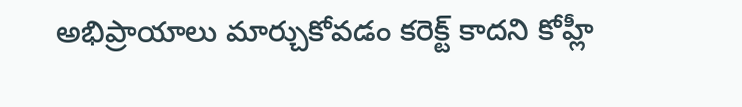అభిప్రాయాలు మార్చుకోవడం కరెక్ట్ కాదని కోహ్లీ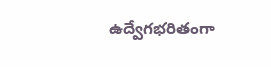ఉద్వేగభరితంగా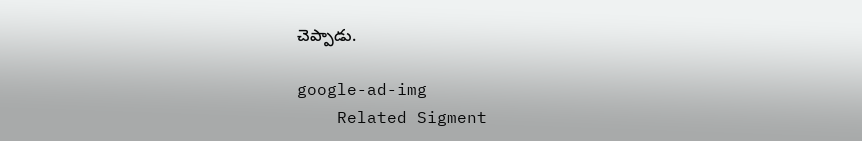చెప్పాడు.

google-ad-img
    Related Sigment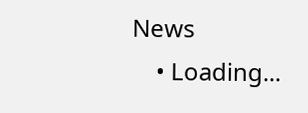News
    • Loading...